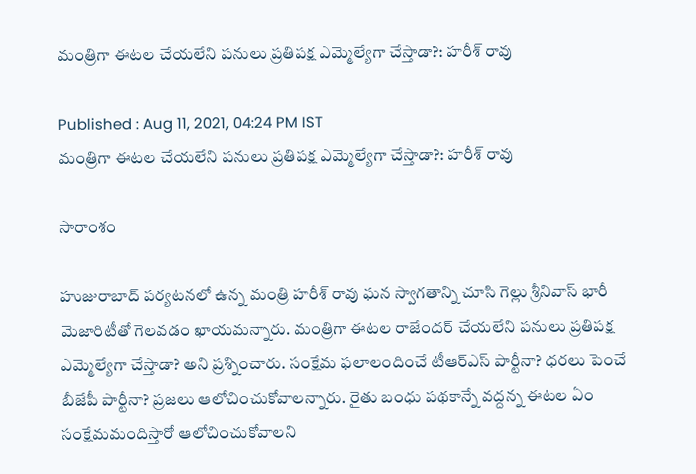మంత్రిగా ఈటల చేయలేని పనులు ప్రతిపక్ష ఎమ్మెల్యేగా చేస్తాడా?: హరీశ్ రావు

Published : Aug 11, 2021, 04:24 PM IST
మంత్రిగా ఈటల చేయలేని పనులు ప్రతిపక్ష ఎమ్మెల్యేగా చేస్తాడా?: హరీశ్ రావు

సారాంశం

హుజురాబాద్ పర్యటనలో ఉన్న మంత్రి హరీశ్ రావు ఘన స్వాగతాన్ని చూసి గెల్లు శ్రీనివాస్ భారీ మెజారిటీతో గెలవడం ఖాయమన్నారు. మంత్రిగా ఈటల రాజేందర్ చేయలేని పనులు ప్రతిపక్ష ఎమ్మెల్యేగా చేస్తాడా? అని ప్రశ్నించారు. సంక్షేమ ఫలాలందించే టీఆర్ఎస్ పార్టీనా? ధరలు పెంచే బీజేపీ పార్టీనా? ప్రజలు ఆలోచించుకోవాలన్నారు. రైతు బంధు పథకాన్నే వద్దన్న ఈటల ఏం సంక్షేమమందిస్తారో ఆలోచించుకోవాలని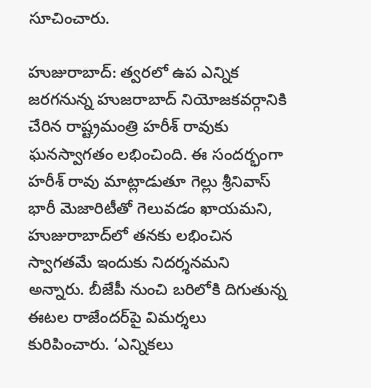సూచించారు.

హుజురాబాద్: త్వరలో ఉప ఎన్నిక జరగనున్న హుజరాబాద్ నియోజకవర్గానికి చేరిన రాష్ట్రమంత్రి హరీశ్ రావుకు ఘనస్వాగతం లభించింది. ఈ సందర్భంగా హరీశ్ రావు మాట్లాడుతూ గెల్లు శ్రీనివాస్ భారీ మెజారిటీతో గెలువడం ఖాయమని, హుజురాబాద్‌లో తనకు లభించిన స్వాగతమే ఇందుకు నిదర్శనమని అన్నారు. బీజేపీ నుంచి బరిలోకి దిగుతున్న ఈటల రాజేందర్‌పై విమర్శలు కురిపించారు. ‘ఎన్నికలు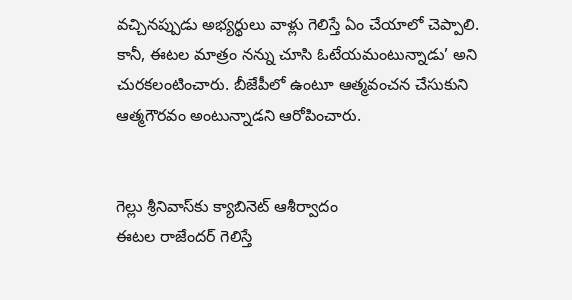వచ్చినప్పుడు అభ్యర్థులు వాళ్లు గెలిస్తే ఏం చేయాలో చెప్పాలి.  కానీ, ఈటల మాత్రం నన్ను చూసి ఓటేయమంటున్నాడు’ అని చురకలంటించారు. బీజేపీలో ఉంటూ ఆత్మవంచన చేసుకుని ఆత్మగౌరవం అంటున్నాడని ఆరోపించారు.


గెల్లు శ్రీనివాస్‌కు క్యాబినెట్ ఆశీర్వాదం
ఈటల రాజేందర్ గెలిస్తే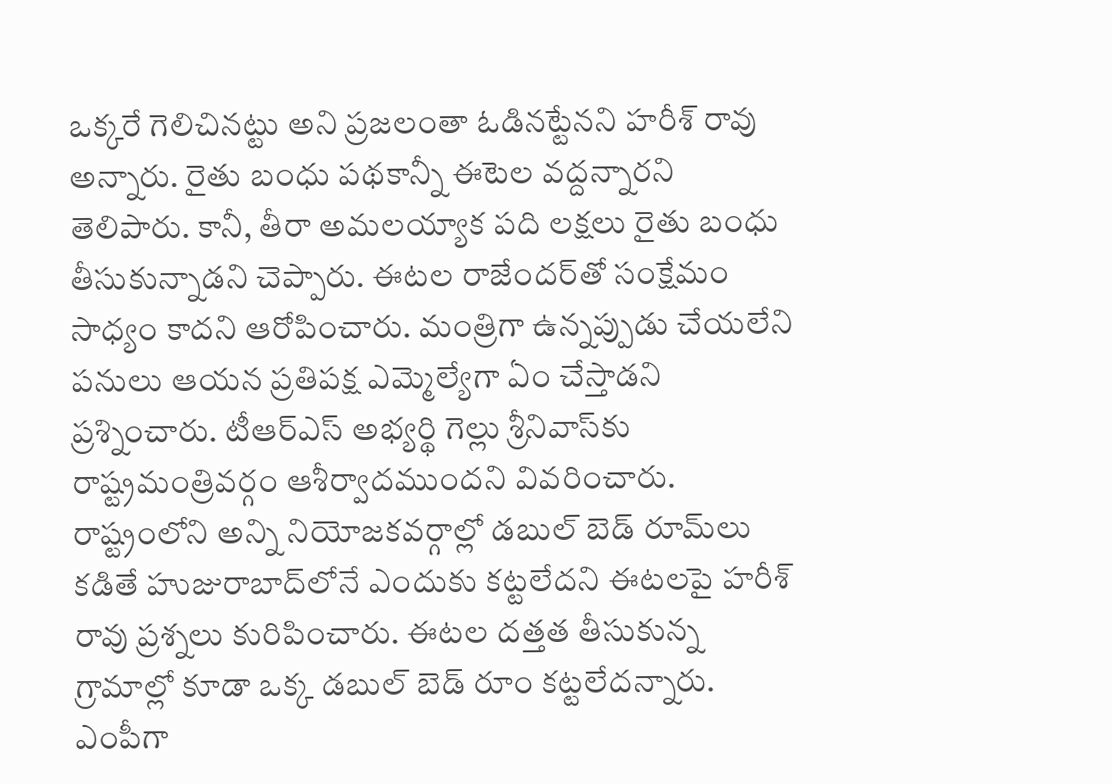ఒక్కరే గెలిచినట్టు అని ప్రజలంతా ఓడినట్టేనని హరీశ్ రావు అన్నారు. రైతు బంధు పథకాన్నీ ఈటెల వద్దన్నారని తెలిపారు. కానీ, తీరా అమలయ్యాక పది లక్షలు రైతు బంధు తీసుకున్నాడని చెప్పారు. ఈటల రాజేందర్‌తో సంక్షేమం సాధ్యం కాదని ఆరోపించారు. మంత్రిగా ఉన్నప్పుడు చేయలేని పనులు ఆయన ప్రతిపక్ష ఎమ్మెల్యేగా ఏం చేస్తాడని ప్రశ్నించారు. టీఆర్ఎస్ అభ్యర్థి గెల్లు శ్రీనివాస్‌కు రాష్ట్రమంత్రివర్గం ఆశీర్వాదముందని వివరించారు. రాష్ట్రంలోని అన్ని నియోజకవర్గాల్లో డబుల్ బెడ్ రూమ్‌లు కడితే హుజురాబాద్‌లోనే ఎందుకు కట్టలేదని ఈటలపై హరీశ్ రావు ప్రశ్నలు కురిపించారు. ఈటల దత్తత తీసుకున్న గ్రామాల్లో కూడా ఒక్క డబుల్ బెడ్ రూం కట్టలేదన్నారు. ఎంపీగా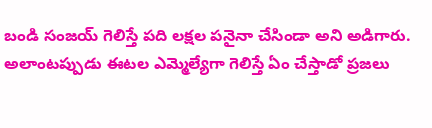బండి సంజయ్ గెలిస్తే పది లక్షల పనైనా చేసిండా అని అడిగారు. అలాంటప్పుడు ఈటల ఎమ్మెల్యేగా గెలిస్తే ఏం చేస్తాడో ప్రజలు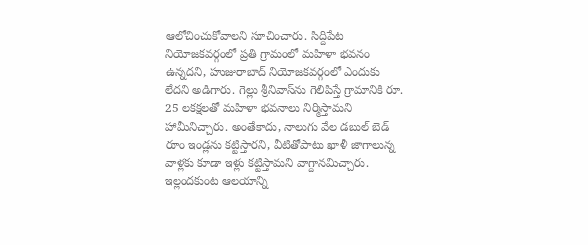ఆలోచించుకోవాలని సూచించారు. సిద్దిపేట నియోజకవర్గంలో ప్రతి గ్రామంలో మహిళా భవనం ఉన్నదని, హుజురాబాద్‌ నియోజకవర్గంలో ఎందుకు లేదని అడిగారు. గెల్లు శ్రీనివాస్‌ను గెలిపిస్తే గ్రామానికి రూ. 25 లకక్షలతో మహిళా భవనాలు నిర్మిస్తామని హామీనిచ్చారు. అంతేకాదు, నాలుగు వేల డబుల్ బెడ్ రూం ఇండ్లను కట్టిస్తారని, వీటితోపాటు ఖాళీ జాగాలున్న వాళ్లకు కూడా ఇళ్లు కట్టిస్తామని వాగ్దానమిచ్చారు. ఇల్లందకుంట ఆలయాన్ని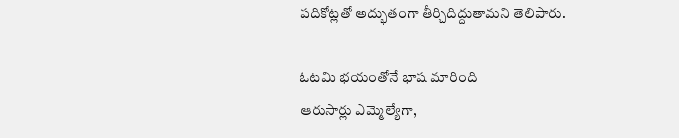పదికోట్లతో అద్భుతంగా తీర్చిదిద్దుతామని తెలిపారు.

ఓటమి భయంతోనే భాష మారింది
ఆరుసార్లు ఎమ్మెల్యేగా,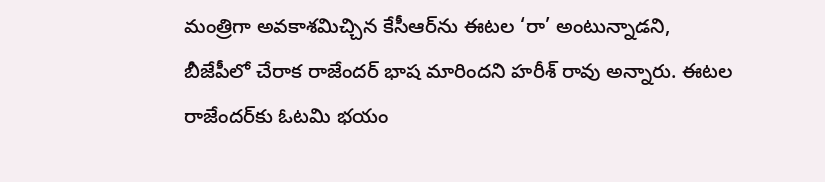మంత్రిగా అవకాశమిచ్చిన కేసీఆర్‌ను ఈటల ‘రా’ అంటున్నాడని, బీజేపీలో చేరాక రాజేందర్ భాష మారిందని హరీశ్ రావు అన్నారు. ఈటల రాజేందర్‌కు ఓటమి భయం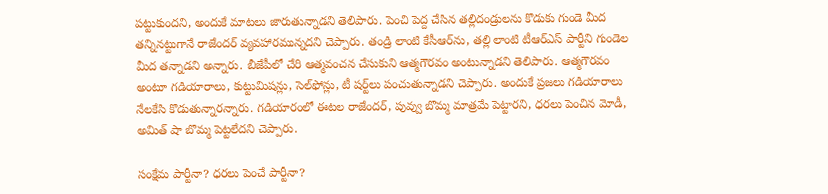పట్టుకుందని, అందుకే మాటలు జారుతున్నాడని తెలిపారు. పెంచి పెద్ద చేసిన తల్లిదండ్రులను కొడుకు గుండె మీద తన్నినట్టుగానే రాజేందర్ వ్యవహారమున్నదని చెప్పారు. తండ్రి లాంటి కేసీఆర్‌ను, తల్లి లాంటి టీఆర్ఎస్ పార్టీని గుండెల మీద తన్నాడని అన్నారు. బీజేపీలో చేరి ఆత్మవంచన చేసుకుని ఆత్మగౌరవం అంటున్నాడని తెలిపారు. ఆత్మగౌరవం అంటూ గడియారాలు, కుట్టుమిషన్లు, సెల్‌ఫోన్లు, టీ షర్ట్‌లు పంచుతున్నాడని చెప్పారు. అందుకే ప్రజలు గడియారాలు నేలకేసి కొడుతున్నారన్నారు. గడియారంలో ఈటల రాజేందర్, పువ్వు బొమ్మ మాత్రమే పెట్టారని, ధరలు పెంచిన మోడీ, అమిత్ షా బొమ్మ పెట్టలేదని చెప్పారు.

సంక్షేమ పార్టీనా? ధరలు పెంచే పార్టీనా?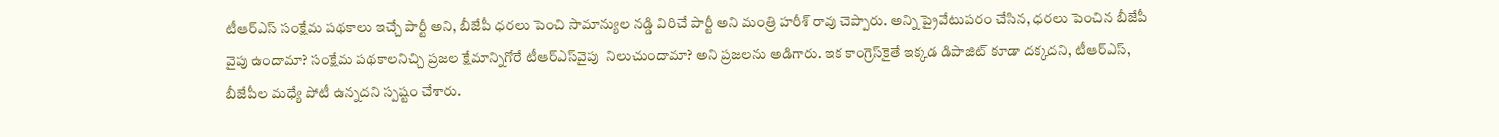టీఆర్ఎస్ సంక్షేమ పథకాలు ఇచ్చే పార్టీ అని, బీజేపీ ధరలు పెంచి సామాన్యుల నడ్డి విరిచే పార్టీ అని మంత్రి హరీశ్ రావు చెప్పారు. అన్ని ప్రైవేటుపరం చేసిన, ధరలు పెంచిన బీజేపీ వైపు ఉందామా? సంక్షేమ పథకాలనిచ్చి ప్రజల క్షేమాన్నిగోరే టీఆర్ఎస్‌వైపు  నిలుచుందామా? అని ప్రజలను అడిగారు. ఇక కాంగ్రెస్‌కైతే ఇక్కడ డిపాజిట్ కూడా దక్కదని, టీఆర్ఎస్, బీజేపీల మధ్యే పోటీ ఉన్నదని స్పష్టం చేశారు.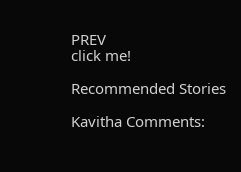PREV
click me!

Recommended Stories

Kavitha Comments: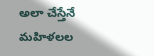అలా చేస్తేనే మహిళలల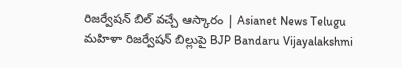రిజర్వేషన్ బిల్ వచ్చే ఆస్కారం | Asianet News Telugu
మహిళా రిజర్వేషన్ బిల్లుపై BJP Bandaru Vijayalakshmi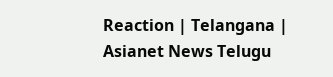Reaction | Telangana | Asianet News Telugu